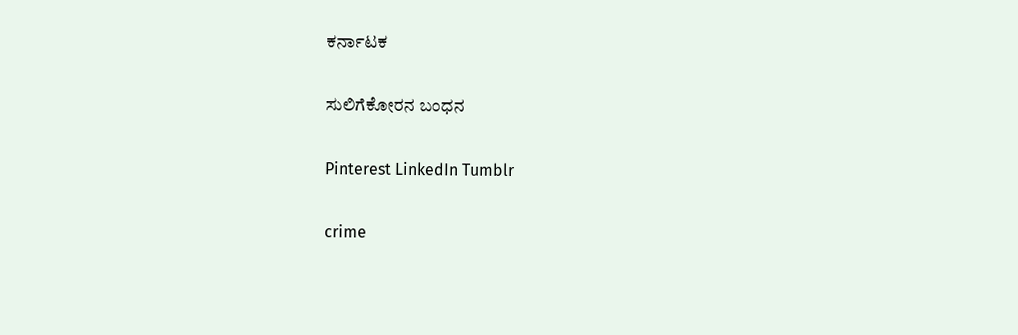ಕರ್ನಾಟಕ

ಸುಲಿಗೆಕೋರನ ಬಂಧನ

Pinterest LinkedIn Tumblr

crime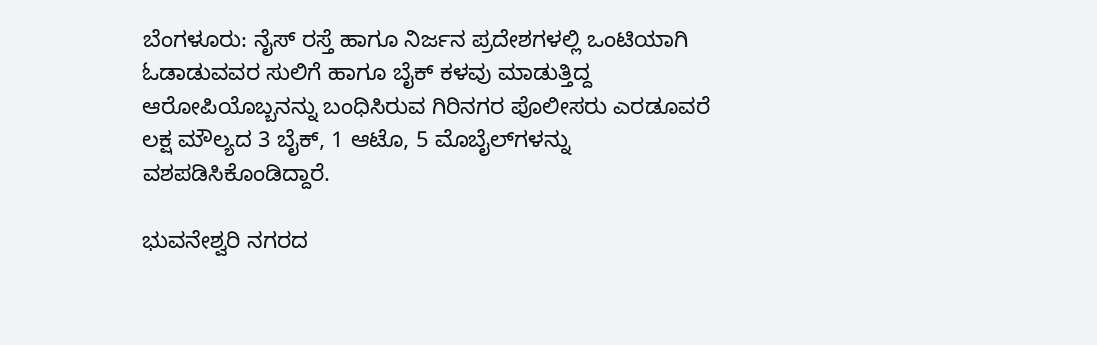ಬೆಂಗಳೂರು: ನೈಸ್ ರಸ್ತೆ ಹಾಗೂ ನಿರ್ಜನ ಪ್ರದೇಶಗಳಲ್ಲಿ ಒಂಟಿಯಾಗಿ ಓಡಾಡುವವರ ಸುಲಿಗೆ ಹಾಗೂ ಬೈಕ್ ಕಳವು ಮಾಡುತ್ತಿದ್ದ ಆರೋಪಿಯೊಬ್ಬನನ್ನು ಬಂಧಿಸಿರುವ ಗಿರಿನಗರ ಪೊಲೀಸರು ಎರಡೂವರೆ ಲಕ್ಷ ಮೌಲ್ಯದ 3 ಬೈಕ್, 1 ಆಟೊ, 5 ಮೊಬೈಲ್‌ಗಳನ್ನು ವಶಪಡಿಸಿಕೊಂಡಿದ್ದಾರೆ.

ಭುವನೇಶ್ವರಿ ನಗರದ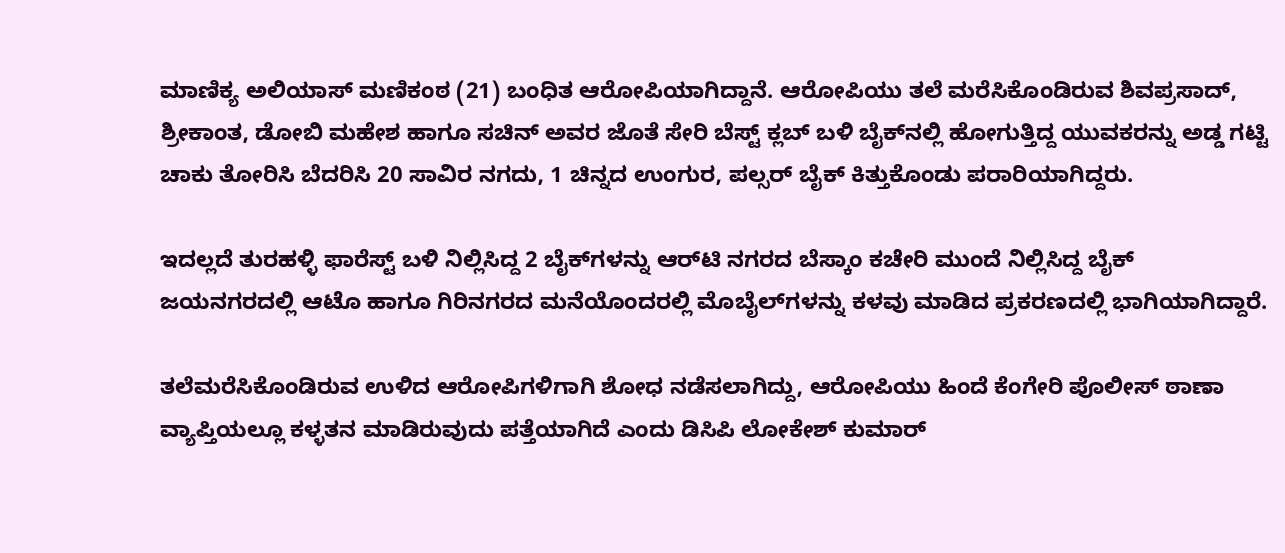ಮಾಣಿಕ್ಯ ಅಲಿಯಾಸ್ ಮಣಿಕಂಠ (21) ಬಂಧಿತ ಆರೋಪಿಯಾಗಿದ್ದಾನೆ. ಆರೋಪಿಯು ತಲೆ ಮರೆಸಿಕೊಂಡಿರುವ ಶಿವಪ್ರಸಾದ್, ಶ್ರೀಕಾಂತ, ಡೋಬಿ ಮಹೇಶ ಹಾಗೂ ಸಚಿನ್ ಅವರ ಜೊತೆ ಸೇರಿ ಬೆಸ್ಟ್ ಕ್ಲಬ್ ಬಳಿ ಬೈಕ್‌ನಲ್ಲಿ ಹೋಗುತ್ತಿದ್ದ ಯುವಕರನ್ನು ಅಡ್ಡ ಗಟ್ಟಿ ಚಾಕು ತೋರಿಸಿ ಬೆದರಿಸಿ 20 ಸಾವಿರ ನಗದು, 1 ಚಿನ್ನದ ಉಂಗುರ, ಪಲ್ಸರ್ ಬೈಕ್ ಕಿತ್ತುಕೊಂಡು ಪರಾರಿಯಾಗಿದ್ದರು.

ಇದಲ್ಲದೆ ತುರಹಳ್ಳಿ ಫಾರೆಸ್ಟ್ ಬಳಿ ನಿಲ್ಲಿಸಿದ್ದ 2 ಬೈಕ್‌ಗಳನ್ನು ಆರ್‌ಟಿ ನಗರದ ಬೆಸ್ಕಾಂ ಕಚೇರಿ ಮುಂದೆ ನಿಲ್ಲಿಸಿದ್ದ ಬೈಕ್ ಜಯನಗರದಲ್ಲಿ ಆಟೊ ಹಾಗೂ ಗಿರಿನಗರದ ಮನೆಯೊಂದರಲ್ಲಿ ಮೊಬೈಲ್‌ಗಳನ್ನು ಕಳವು ಮಾಡಿದ ಪ್ರಕರಣದಲ್ಲಿ ಭಾಗಿಯಾಗಿದ್ದಾರೆ.

ತಲೆಮರೆಸಿಕೊಂಡಿರುವ ಉಳಿದ ಆರೋಪಿಗಳಿಗಾಗಿ ಶೋಧ ನಡೆಸಲಾಗಿದ್ದು, ಆರೋಪಿಯು ಹಿಂದೆ ಕೆಂಗೇರಿ ಪೊಲೀಸ್ ಠಾಣಾ ವ್ಯಾಪ್ತಿಯಲ್ಲೂ ಕಳ್ಳತನ ಮಾಡಿರುವುದು ಪತ್ತೆಯಾಗಿದೆ ಎಂದು ಡಿಸಿಪಿ ಲೋಕೇಶ್ ಕುಮಾರ್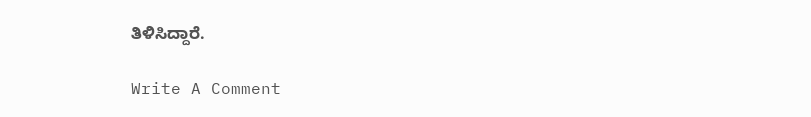ತಿಳಿಸಿದ್ದಾರೆ.

Write A Comment